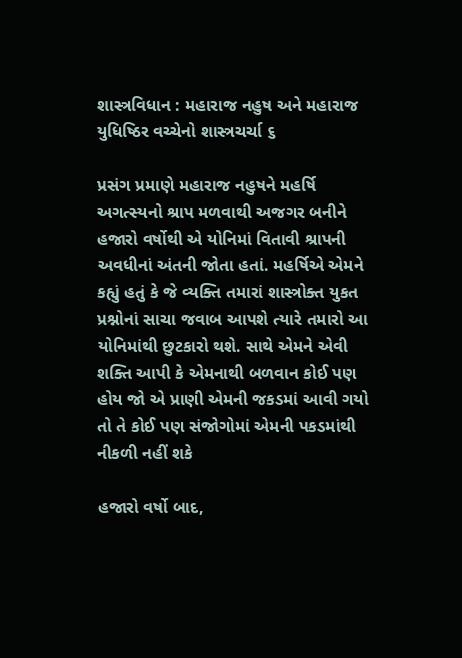શાસ્ત્રવિધાન : મહારાજ નહુષ અને મહારાજ યુધિષ્ઠિર વચ્ચેનો શાસ્ત્રચર્ચા ૬

પ્રસંગ પ્રમાણે મહારાજ નહુષને મહર્ષિ અગત્સ્યનો શ્રાપ મળવાથી અજગર બનીને હજારો વર્ષોથી એ યોનિમાં વિતાવી શ્રાપની અવધીનાં અંતની જોતા હતાં. મહર્ષિએ એમને કહ્યું હતું કે જે વ્યક્તિ તમારાં શાસ્ત્રોક્ત યુકત પ્રશ્નોનાં સાચા જવાબ આપશે ત્યારે તમારો આ યોનિમાંથી છુટકારો થશે. સાથે એમને એવી શક્તિ આપી કે એમનાથી બળવાન કોઈ પણ હોય જો એ પ્રાણી એમની જકડમાં આવી ગયો તો તે કોઈ પણ સંજોગોમાં એમની પકડમાંથી નીકળી નહીં શકે

હજારો વર્ષો બાદ,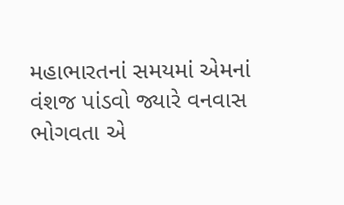મહાભારતનાં સમયમાં એમનાં વંશજ પાંડવો જ્યારે વનવાસ ભોગવતા એ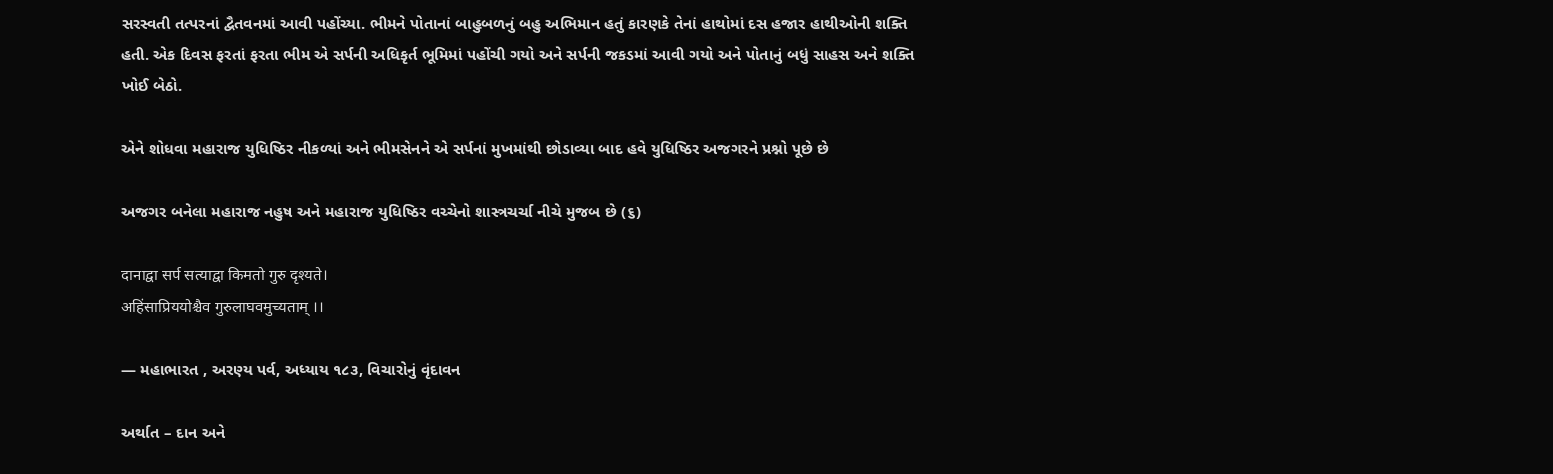સરસ્વતી તત્પરનાં દ્વૈતવનમાં આવી પહોંચ્યા. ભીમને પોતાનાં બાહુબળનું બહુ અભિમાન હતું કારણકે તેનાં હાથોમાં દસ હજાર હાથીઓની શક્તિ હતી. એક દિવસ ફરતાં ફરતા ભીમ એ સર્પની અધિકૃર્ત ભૂમિમાં પહોંચી ગયો અને સર્પની જકડમાં આવી ગયો અને પોતાનું બધું સાહસ અને શક્તિ ખોઈ બેઠો.

એને શોધવા મહારાજ યુધિષ્ઠિર નીકળ્યાં અને ભીમસેનને એ સર્પનાં મુખમાંથી છોડાવ્યા બાદ હવે યુધિષ્ઠિર અજગરને પ્રશ્નો પૂછે છે

અજગર બનેલા મહારાજ નહુષ અને મહારાજ યુધિષ્ઠિર વચ્ચેનો શાસ્ત્રચર્ચા નીચે મુજબ છે (૬)

दानाद्वा सर्प सत्याद्वा किमतो गुरु दृश्यते।
अहिंसाप्रिययोश्चैव गुरुलाघवमुच्यताम् ।।

— મહાભારત , અરણ્ય પર્વ, અધ્યાય ૧૮૩, વિચારોનું વૃંદાવન

અર્થાત – દાન અને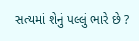સત્યમાં શેનું પલ્લું ભારે છે ?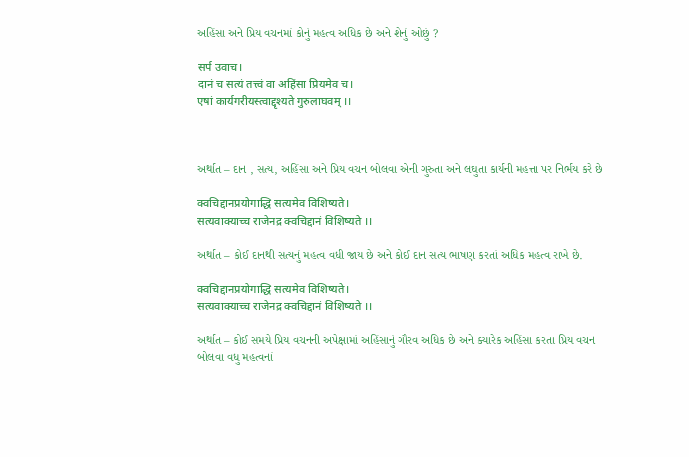અહિંસા અને પ્રિય વચનમાં કોનું મહત્વ અધિક છે અને શેનું ઓછું ?

सर्प उवाच।
दानं च सत्यं तत्त्वं वा अहिंसा प्रियमेव च।
एषां कार्यगरीयस्त्वाद्दृश्यते गुरुलाघवम् ।।



અર્થાત – દાન , સત્ય, અહિંસા અને પ્રિય વચન બોલવા એની ગુરુતા અને લઘુતા કાર્યની મહત્તા પર નિર્ભય કરે છે

क्वचिद्दानप्रयोगाद्धि सत्यमेव विशिष्यते।
सत्यवाक्याच्च राजेनद्र क्वचिद्दानं विशिष्यते ।।

અર્થાત – કોઈ દાનથી સત્યનું મહત્વ વધી જાય છે અને કોઈ દાન સત્ય ભાષણ કરતાં અધિક મહત્વ રાખે છે.

क्वचिद्दानप्रयोगाद्धि सत्यमेव विशिष्यते।
सत्यवाक्याच्च राजेनद्र क्वचिद्दानं विशिष्यते ।।

અર્થાત – કોઈ સમયે પ્રિય વચનની અપેક્ષામાં અહિંસાનું ગૌરવ અધિક છે અને ક્યારેક અહિંસા કરતા પ્રિય વચન બોલવા વધુ મહત્વનાં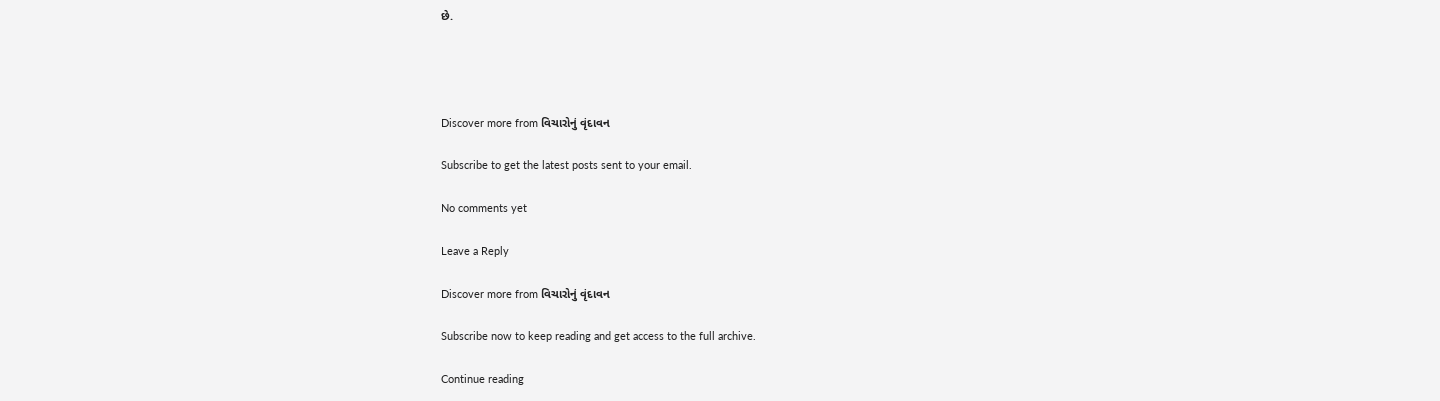છે.




Discover more from વિચારોનું વૃંદાવન

Subscribe to get the latest posts sent to your email.

No comments yet

Leave a Reply

Discover more from વિચારોનું વૃંદાવન

Subscribe now to keep reading and get access to the full archive.

Continue reading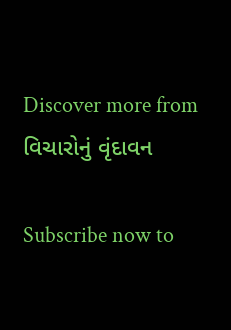Discover more from વિચારોનું વૃંદાવન

Subscribe now to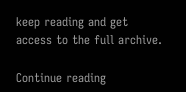keep reading and get access to the full archive.

Continue reading